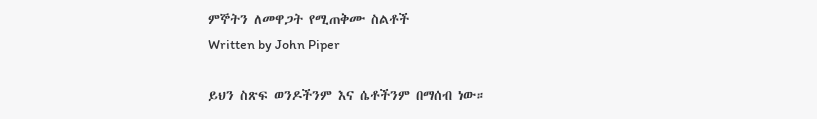ምኞትን ለመዋጋት የሚጠቅሙ ስልቶች
Written by John Piper

ይህን ስጽፍ ወንዶችንም እና ሴቶችንም በማሰብ ነው።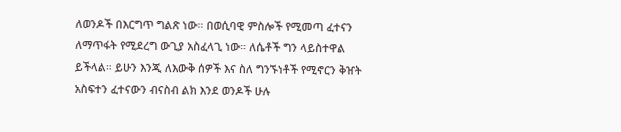ለወንዶች በእርግጥ ግልጽ ነው። በወሲባዊ ምስሎች የሚመጣ ፈተናን ለማጥፋት የሚደረግ ውጊያ አስፈላጊ ነው። ለሴቶች ግን ላይስተዋል ይችላል። ይሁን እንጂ ለእውቅ ሰዎች እና ስለ ግንኙነቶች የሚኖርን ቅዠት አስፍተን ፈተናውን ብናስብ ልክ እንደ ወንዶች ሁሉ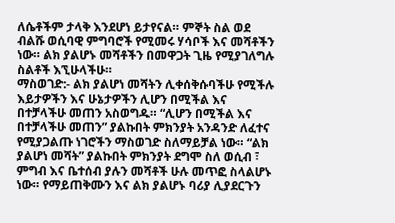ለሴቶችም ታላቅ እንደሆነ ይታየናል። ምኞት ስል ወደ ብልሹ ወሲባዊ ምግባሮች የሚመሩ ሃሳቦች እና መሻቶችን ነው። ልክ ያልሆኑ መሻቶችን በመዋጋት ጊዜ የሚያገለግሉ ስልቶች እኚሁላችሁ።
ማስወገድ:- ልክ ያልሆነ መሻትን ሊቀሰቅሱባችሁ የሚችሉ እይታዎችን እና ሁኔታዎችን ሊሆን በሚችል እና በተቻላችሁ መጠን አስወግዱ። “ሊሆን በሚችል እና በተቻላችሁ መጠን” ያልኩበት ምክንያት አንዳንድ ለፈተና የሚያጋልጡ ነገሮችን ማስወገድ ስለማይቻል ነው። “ልክ ያልሆነ መሻት” ያልኩበት ምክንያት ደግሞ ስለ ወሲብ ፣ ምግብ እና ቤተሰብ ያሉን መሻቶች ሁሉ መጥፎ ስላልሆኑ ነው። የማይጠቅሙን እና ልክ ያልሆኑ ባሪያ ሊያደርጉን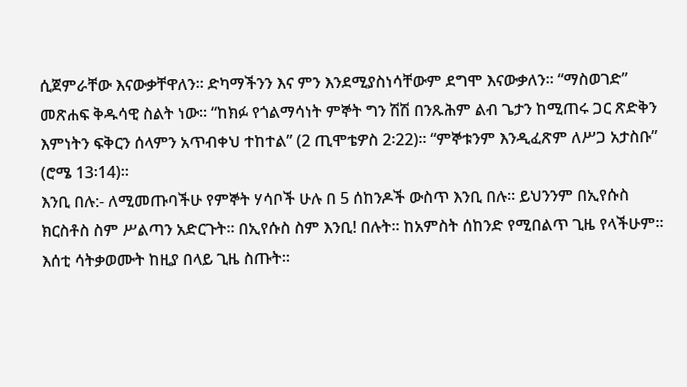ሲጀምራቸው እናውቃቸዋለን። ድካማችንን እና ምን እንደሚያስነሳቸውም ደግሞ እናውቃለን። “ማስወገድ” መጽሐፍ ቅዱሳዊ ስልት ነው። “ከክፉ የጎልማሳነት ምኞት ግን ሽሽ በንጹሕም ልብ ጌታን ከሚጠሩ ጋር ጽድቅን እምነትን ፍቅርን ሰላምን አጥብቀህ ተከተል” (2 ጢሞቴዎስ 2፡22)። “ምኞቱንም እንዲፈጽም ለሥጋ አታስቡ” (ሮሜ 13፡14)።
እንቢ በሉ:- ለሚመጡባችሁ የምኞት ሃሳቦች ሁሉ በ 5 ሰከንዶች ውስጥ እንቢ በሉ። ይህንንም በኢየሱስ ክርስቶስ ስም ሥልጣን አድርጉት። በኢየሱስ ስም እንቢ! በሉት። ከአምስት ሰከንድ የሚበልጥ ጊዜ የላችሁም። እሰቲ ሳትቃወሙት ከዚያ በላይ ጊዜ ስጡት።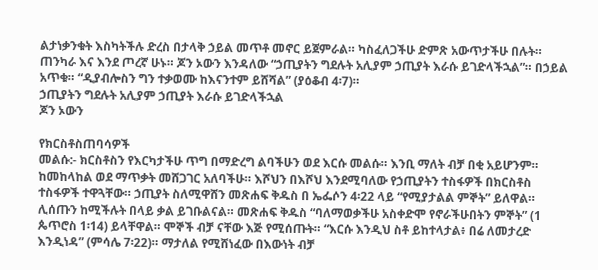ልታነቃንቁት እስካትችሉ ድረስ በታላቅ ኃይል መጥቶ መኖር ይጀምራል። ካስፈለጋችሁ ድምጽ አውጥታችሁ በሉት። ጠንካራ እና እንደ ጦረኛ ሁኑ። ጆን ኦውን እንዳለው “ኃጢያትን ግደሉት አሊያም ኃጢያት እራሱ ይገድላችኋል”። በኃይል አጥቁ። “ዲያብሎስን ግን ተቃወሙ ከእናንተም ይሸሻል” (ያዕቆብ 4፡7)።
ኃጢያትን ግደሉት አሊያም ኃጢያት እራሱ ይገድላችኋል
ጆን ኦውን

የክርስቶስጠባሳዎች
መልሱ:- ክርስቶስን የእርካታችሁ ጥግ በማድረግ ልባችሁን ወደ እርሱ መልሱ። እንቢ ማለት ብቻ በቂ አይሆንም። ከመከላከል ወደ ማጥቃት መሸጋገር አለባችሁ። እሾህን በእሾህ እንደሚባለው የኃጢያትን ተስፋዎች በክርስቶስ ተስፋዎች ተዋጓቸው። ኃጢያት ስለሚዋሸን መጽሐፍ ቅዱስ በ ኤፌሶን 4፡22 ላይ “የሚያታልል ምኞት” ይለዋል። ሊሰጡን ከሚችሉት በላይ ቃል ይገቡልናል። መጽሐፍ ቅዱስ “ባለማወቃችሁ አስቀድሞ የኖራችሁበትን ምኞት” (1 ጴጥሮስ 1፡14) ይላቸዋል። ሞኞች ብቻ ናቸው እጅ የሚሰጡት። “እርሱ እንዲህ ስቶ ይከተላታል፥ በሬ ለመታረድ እንዲነዳ” (ምሳሌ 7፡22)። ማታለል የሚሸነፈው በእውነት ብቻ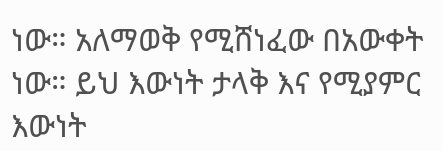ነው። አለማወቅ የሚሸነፈው በአውቀት ነው። ይህ እውነት ታላቅ እና የሚያምር እውነት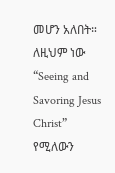መሆን አለበት። ለዚህም ነው “Seeing and Savoring Jesus Christ” የሚለውን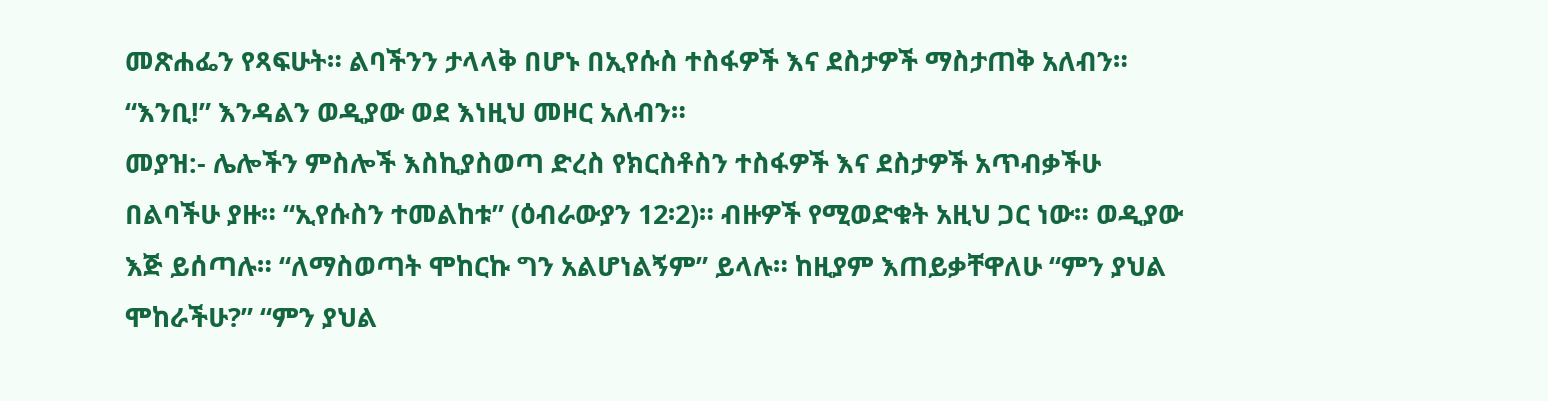መጽሐፌን የጻፍሁት። ልባችንን ታላላቅ በሆኑ በኢየሱስ ተስፋዎች እና ደስታዎች ማስታጠቅ አለብን። “እንቢ!” እንዳልን ወዲያው ወደ እነዚህ መዞር አለብን።
መያዝ:- ሌሎችን ምስሎች እስኪያስወጣ ድረስ የክርስቶስን ተስፋዎች እና ደስታዎች አጥብቃችሁ በልባችሁ ያዙ። “ኢየሱስን ተመልከቱ” (ዕብራውያን 12፡2)። ብዙዎች የሚወድቁት አዚህ ጋር ነው። ወዲያው እጅ ይሰጣሉ። “ለማስወጣት ሞከርኩ ግን አልሆነልኝም” ይላሉ። ከዚያም እጠይቃቸዋለሁ “ምን ያህል ሞከራችሁ?” “ምን ያህል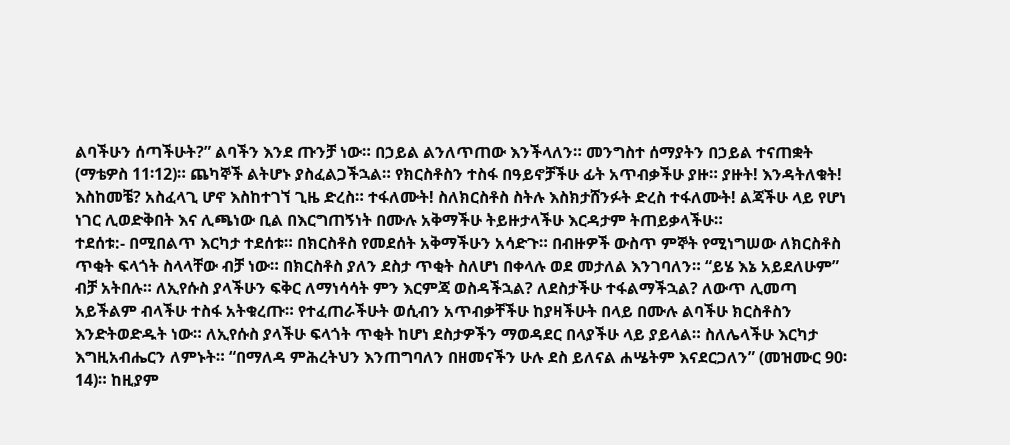ልባችሁን ሰጣችሁት?” ልባችን እንደ ጡንቻ ነው። በኃይል ልንለጥጠው እንችላለን። መንግስተ ሰማያትን በኃይል ተናጠቋት (ማቴዎስ 11፡12)። ጨካኞች ልትሆኑ ያስፈልጋችኋል። የክርስቶስን ተስፋ በዓይኖቻችሁ ፊት አጥብቃችሁ ያዙ። ያዙት! እንዳትለቁት! እስከመቼ? አስፈላጊ ሆኖ እስከተገኘ ጊዜ ድረስ። ተፋለሙት! ስለክርስቶስ ስትሉ እስክታሸንፉት ድረስ ተፋለሙት! ልጃችሁ ላይ የሆነ ነገር ሊወድቅበት እና ሊጫነው ቢል በእርግጠኝነት በሙሉ አቅማችሁ ትይዙታላችሁ እርዳታም ትጠይቃላችሁ።
ተደሰቱ:- በሚበልጥ እርካታ ተደሰቱ። በክርስቶስ የመደሰት አቅማችሁን አሳድጉ። በብዙዎች ውስጥ ምኞት የሚነግሠው ለክርስቶስ ጥቂት ፍላጎት ስላላቸው ብቻ ነው። በክርስቶስ ያለን ደስታ ጥቂት ስለሆነ በቀላሉ ወደ መታለል እንገባለን። “ይሄ እኔ አይደለሁም” ብቻ አትበሉ። ለኢየሱስ ያላችሁን ፍቅር ለማነሳሳት ምን እርምጃ ወስዳችኋል? ለደስታችሁ ተፋልማችኋል? ለውጥ ሊመጣ አይችልም ብላችሁ ተስፋ አትቁረጡ። የተፈጠራችሁት ወሲብን አጥብቃቸችሁ ከያዛችሁት በላይ በሙሉ ልባችሁ ክርስቶስን እንድትወድዱት ነው። ለኢየሱስ ያላችሁ ፍላጎት ጥቂት ከሆነ ደስታዎችን ማወዳደር በላያችሁ ላይ ያይላል። ስለሌላችሁ እርካታ እግዚአብሔርን ለምኑት። “በማለዳ ምሕረትህን እንጠግባለን በዘመናችን ሁሉ ደስ ይለናል ሐሤትም እናደርጋለን” (መዝሙር 90፡14)። ከዚያም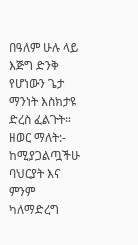በዓለም ሁሉ ላይ እጅግ ድንቅ የሆነውን ጌታ ማንነት እስክታዩ ድረስ ፈልጉት።
ዘወር ማለት:- ከሚያጋልጧችሁ ባህርያት እና ምንም ካለማድረግ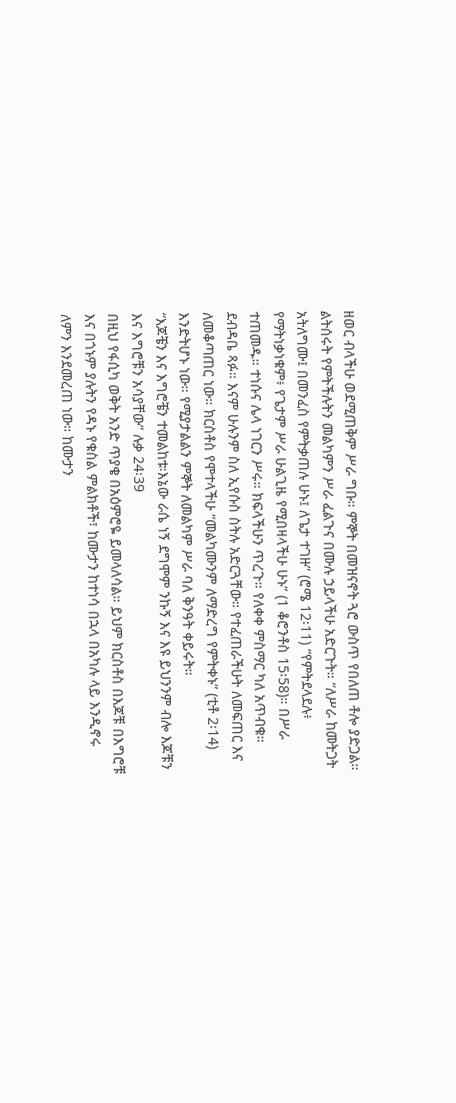ዘወር ብላችሁ ወደሚጠቅም ሥራ ግቡ። ምኞት በመዝናኖት ጓሮ ውስጥ የበለጠ ቶሎ ያድጋል። ልትሰሩት የምትችሉትን መልካምን ሥራ ፈልጉና በሙሉ ኃይላችሁ አድርጉት። “ለሥራ ከመትጋት አትለግሙ፤ በመንፈስ የምትቃጠሉ ሁኑ፤ ለጌታ ተገዙ” (ሮሜ 12፡11) “የምትደላደሉ፥ የማትነቃነቁም፥ የጌታም ሥራ ሁልጊዜ የሚበዛላችሁ ሁኑ” (1 ቆሮንቶስ 15፡58)። በሥራ ተጠመዱ። ተነሱና ሌላ ነገርን ሥሩ። ክፍላችሁን ጥረጉ። የለቀቀ ምስማር ካለ አጥብቁ። ደብዳቤ ጻፉ። እናም ሁሉንም ስለ ኢየሱስ ስትሉ አድርጓቸው። የተፈጠራችሁት ለመፍጠር እና ለመቆጣጠር ነው። ክርስቶስ የሞተላችሁ “መልካሙንም ለማድረግ የምትቀኑ” (ቲቶ 2፡14) እንድትሆኑ ነው። የሚያታልልን ምኞት ለመልካም ሥራ ባለ ቅንዓት ቀይሩት።
“እጆቼን እና እግሮቼን ተመልከቱ፡እኔው ራሴ ነኝ ደግሞም ንኩኝ እና እዩ ይህንንም ብሎ እጆቹን እና እግሮቹን አሳያቸው” ሉቃ 24፡39
በዚህ የፋሲካ ወቅት አንድ ጥያቄ በአዕምሮዬ ይመላለሳል። ይህም ክርስቶስ በእጆቹ በእግሮቹ እና በጎኑም ያሉትን የዳኑ የቁስል ምልክቶች፣ ከሙታን ከተነሳ በኋላ በአካሉ ላይ እንዲኖሩ ለምን እንደመረጠ ነው። ከሙታን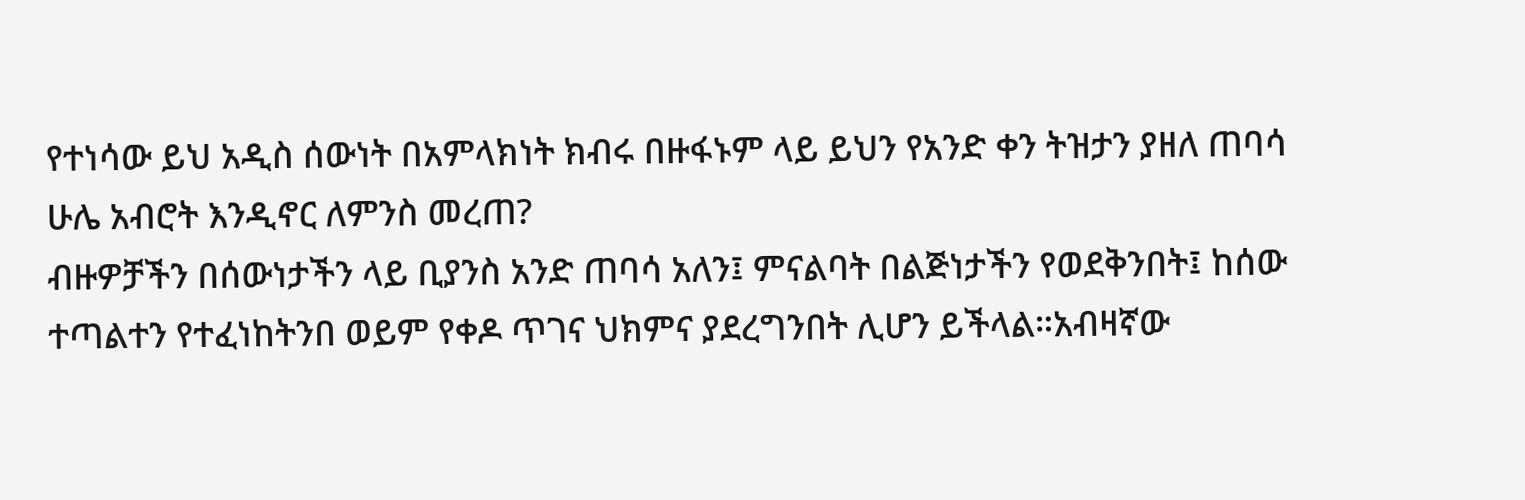የተነሳው ይህ አዲስ ሰውነት በአምላክነት ክብሩ በዙፋኑም ላይ ይህን የአንድ ቀን ትዝታን ያዘለ ጠባሳ ሁሌ አብሮት እንዲኖር ለምንስ መረጠ?
ብዙዎቻችን በሰውነታችን ላይ ቢያንስ አንድ ጠባሳ አለን፤ ምናልባት በልጅነታችን የወደቅንበት፤ ከሰው ተጣልተን የተፈነከትንበ ወይም የቀዶ ጥገና ህክምና ያደረግንበት ሊሆን ይችላል።አብዛኛው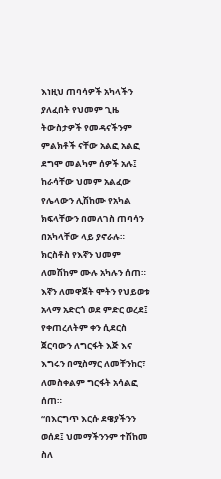እነዚህ ጠባሳዎች አካላችን ያለፈበት የህመም ጊዜ ትውስታዎች የመዳናችንም ምልክቶች ናቸው አልፎ አልፎ ደግሞ መልካም ሰዎች አሉ፤ ከራሳቸው ህመም አልፈው የሌላውን ሊሽከሙ የአካል ክፍላቸውን በመለገስ ጠባሳን በአካላቸው ላይ ያኖራሉ።
ክርስቶስ የእኛን ህመም ለመሽከም ሙሉ አካሉን ሰጠ። እኛን ለመዋጀት ሞትን የህይወቱ አላማ አድርጎ ወደ ምድር ወረደ፤ የቀጠረለትም ቀን ሲደርስ ጀርባውን ለግርፋት እጅ እና እግሩን በሚስማር ለመቸንከር፣ ለመስቀልም ግርፋት አሳልፎ ሰጠ።
“በእርግጥ እርሱ ደዌያችንን ወሰደ፤ ህመማችንንም ተሽከመ ስለ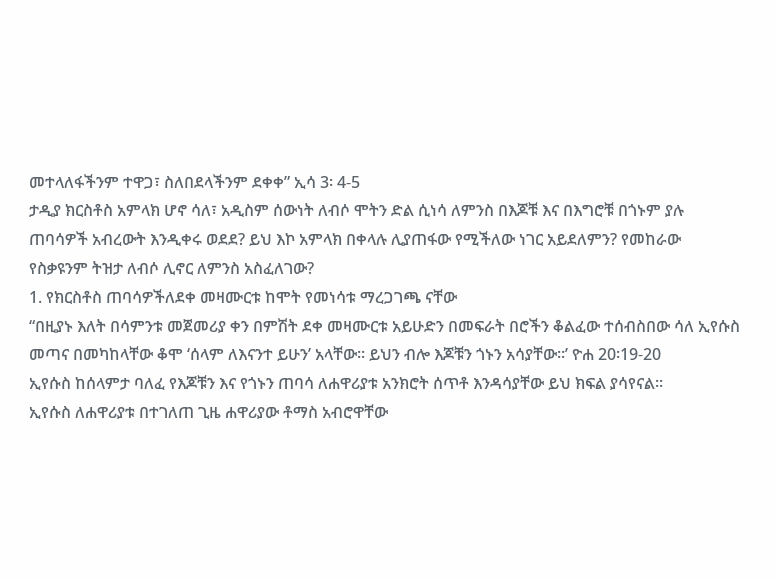መተላለፋችንም ተዋጋ፣ ስለበደላችንም ደቀቀ” ኢሳ 3፡ 4-5
ታዲያ ክርስቶስ አምላክ ሆኖ ሳለ፣ አዲስም ሰውነት ለብሶ ሞትን ድል ሲነሳ ለምንስ በእጆቹ እና በእግሮቹ በጎኑም ያሉ ጠባሳዎች አብረውት እንዲቀሩ ወደደ? ይህ እኮ አምላክ በቀላሉ ሊያጠፋው የሚችለው ነገር አይደለምን? የመከራው የስቃዩንም ትዝታ ለብሶ ሊኖር ለምንስ አስፈለገው?
1. የክርስቶስ ጠባሳዎችለደቀ መዛሙርቱ ከሞት የመነሳቱ ማረጋገጫ ናቸው
“በዚያኑ እለት በሳምንቱ መጀመሪያ ቀን በምሽት ደቀ መዛሙርቱ አይሁድን በመፍራት በሮችን ቆልፈው ተሰብስበው ሳለ ኢየሱስ መጣና በመካከላቸው ቆሞ ‘ሰላም ለእናንተ ይሁን’ አላቸው። ይህን ብሎ እጆቹን ጎኑን አሳያቸው።’ ዮሐ 20፡19-20
ኢየሱስ ከሰላምታ ባለፈ የእጆቹን እና የጎኑን ጠባሳ ለሐዋሪያቱ አንክሮት ሰጥቶ እንዳሳያቸው ይህ ክፍል ያሳየናል።
ኢየሱስ ለሐዋሪያቱ በተገለጠ ጊዜ ሐዋሪያው ቶማስ አብሮዋቸው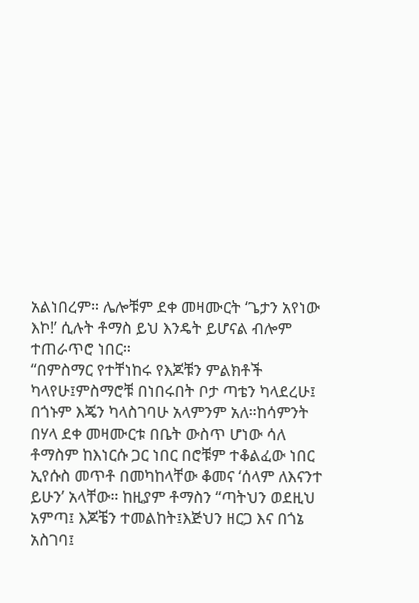አልነበረም። ሌሎቹም ደቀ መዛሙርት ‘ጌታን አየነው እኮ!’ ሲሉት ቶማስ ይህ እንዴት ይሆናል ብሎም ተጠራጥሮ ነበር።
“በምስማር የተቸነከሩ የእጆቹን ምልክቶች ካላየሁ፤ምስማሮቹ በነበሩበት ቦታ ጣቴን ካላደረሁ፤ በጎኑም እጄን ካላስገባሁ አላምንም አለ።ከሳምንት በሃላ ደቀ መዛሙርቱ በቤት ውስጥ ሆነው ሳለ ቶማስም ከእነርሱ ጋር ነበር በሮቹም ተቆልፈው ነበር ኢየሱስ መጥቶ በመካከላቸው ቆመና ‘ሰላም ለእናንተ ይሁን’ አላቸው። ከዚያም ቶማስን “ጣትህን ወደዚህ አምጣ፤ እጆቼን ተመልከት፤እጅህን ዘርጋ እና በጎኔ አስገባ፤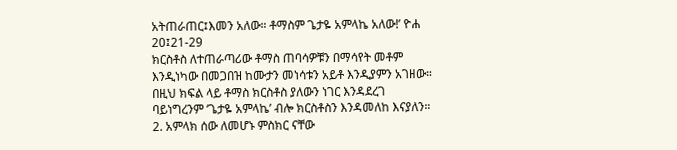አትጠራጠር፤እመን አለው። ቶማስም ጌታዬ አምላኬ አለው!’ ዮሐ 20፤21-29
ክርስቶስ ለተጠራጣሪው ቶማስ ጠባሳዎቹን በማሳየት መቶም እንዲነካው በመጋበዝ ከሙታን መነሳቱን አይቶ እንዲያምን አገዘው። በዚህ ክፍል ላይ ቶማስ ክርስቶስ ያለውን ነገር እንዳደረገ ባይነግረንም ‘ጌታዬ አምላኬ’ ብሎ ክርስቶስን እንዳመለከ እናያለን።
2. አምላክ ሰው ለመሆኑ ምስክር ናቸው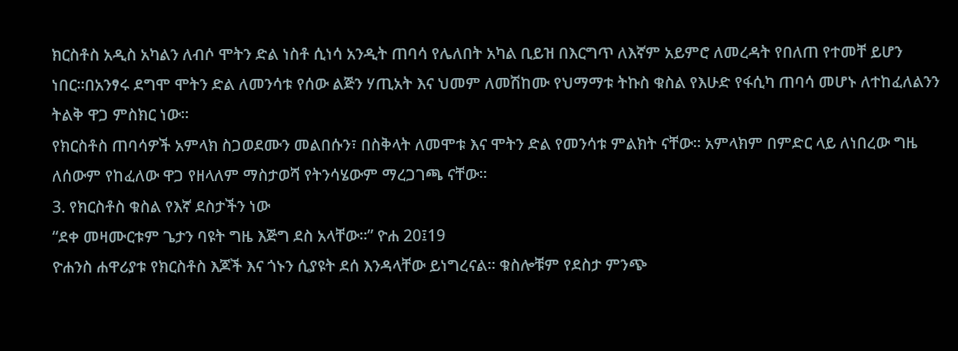ክርስቶስ አዲስ አካልን ለብሶ ሞትን ድል ነስቶ ሲነሳ አንዲት ጠባሳ የሌለበት አካል ቢይዝ በእርግጥ ለእኛም አይምሮ ለመረዳት የበለጠ የተመቸ ይሆን ነበር።በአንፃሩ ደግሞ ሞትን ድል ለመንሳቱ የሰው ልጅን ሃጢአት እና ህመም ለመሽከሙ የህማማቱ ትኩስ ቁስል የእሁድ የፋሲካ ጠባሳ መሆኑ ለተከፈለልንን ትልቅ ዋጋ ምስክር ነው።
የክርስቶስ ጠባሳዎች አምላክ ስጋወደሙን መልበሱን፣ በስቅላት ለመሞቱ እና ሞትን ድል የመንሳቱ ምልክት ናቸው። አምላክም በምድር ላይ ለነበረው ግዜ ለሰውም የከፈለው ዋጋ የዘላለም ማስታወሻ የትንሳሄውም ማረጋገጫ ናቸው።
3. የክርስቶስ ቁስል የእኛ ደስታችን ነው
“ደቀ መዛሙርቱም ጌታን ባዩት ግዜ እጅግ ደስ አላቸው።” ዮሐ 20፤19
ዮሐንስ ሐዋሪያቱ የክርስቶስ እጆች እና ጎኑን ሲያዩት ደሰ እንዳላቸው ይነግረናል። ቁስሎቹም የደስታ ምንጭ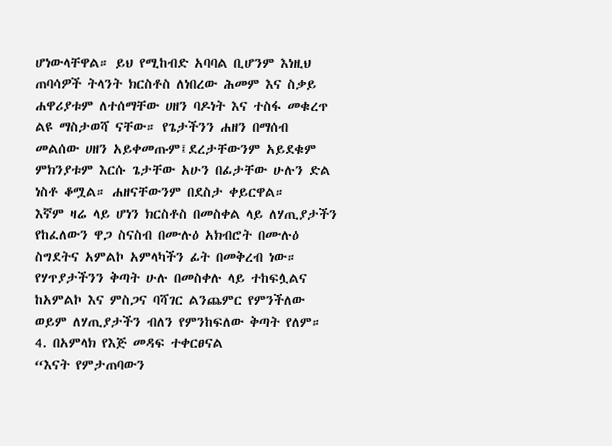ሆነውላቸዋል። ይህ የሚከብድ አባባል ቢሆንም እነዚህ ጠባሳዎች ትላንት ክርስቶስ ለነበረው ሕመም እና ስቃይ ሐዋሪያቱም ለተሰማቸው ሀዘን ባዶነት እና ተስፋ መቁረጥ ልዩ ማስታወሻ ናቸው። የጌታችንን ሐዘን በማሰብ መልሰው ሀዘን አይቀመጡም፤ደረታቸውንም አይደቁም ምክንያቱም እርሱ ጌታቸው አሁን በፊታቸው ሁሉን ድል ነስቶ ቆሟል። ሐዘናቸውንም በደስታ ቀይርዋል።
እኛም ዛሬ ላይ ሆነን ክርስቶስ በመስቀል ላይ ለሃጢያታችን የከፈለውን ዋጋ ስናስብ በሙሉዕ አክብሮት በሙሉዕ ስግደትና አምልኮ አምላካችን ፊት በመቅረብ ነው። የሃጥያታችንን ቅጣት ሁሉ በመስቀሉ ላይ ተከፍሏልና ከአምልኮ እና ምስጋና ባሻገር ልንጨምር የምንችለው ወይም ለሃጢያታችን ብለን የምንከፍለው ቅጣት የለም።
4. በአምላክ የእጅ መዳፍ ተቀርፀናል
“እናት የምታጠባውን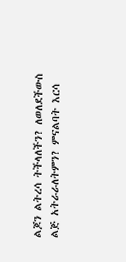ልጆን ልትረሳ ትችላለችን? ለወለደችውስ ልጅ አትራራለትምን? ምናልባት እርሳ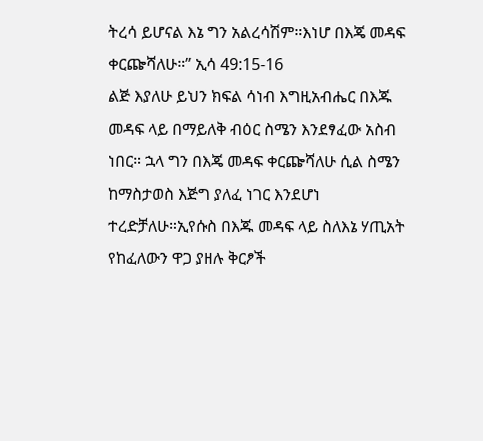ትረሳ ይሆናል እኔ ግን አልረሳሽም።እነሆ በእጄ መዳፍ ቀርጬሻለሁ።” ኢሳ 49:15-16
ልጅ እያለሁ ይህን ክፍል ሳነብ እግዚአብሔር በእጁ መዳፍ ላይ በማይለቅ ብዕር ስሜን እንደፃፈው አስብ ነበር። ኋላ ግን በእጄ መዳፍ ቀርጬሻለሁ ሲል ስሜን ከማስታወስ እጅግ ያለፈ ነገር እንደሆነ ተረድቻለሁ።ኢየሱስ በእጁ መዳፍ ላይ ስለእኔ ሃጢአት የከፈለውን ዋጋ ያዘሉ ቅርፆች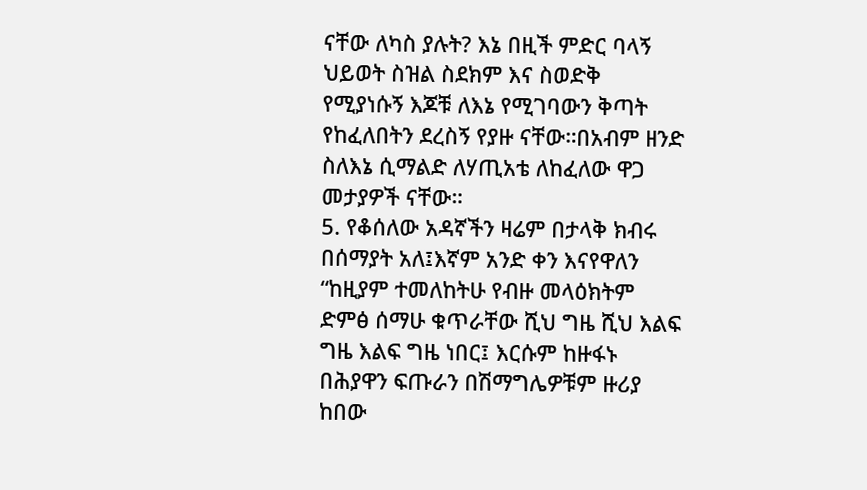ናቸው ለካስ ያሉት? እኔ በዚች ምድር ባላኝ ህይወት ስዝል ስደክም እና ስወድቅ የሚያነሱኝ እጆቹ ለእኔ የሚገባውን ቅጣት የከፈለበትን ደረስኝ የያዙ ናቸው።በአብም ዘንድ ስለእኔ ሲማልድ ለሃጢአቴ ለከፈለው ዋጋ መታያዎች ናቸው።
5. የቆሰለው አዳኛችን ዛሬም በታላቅ ክብሩ በሰማያት አለ፤እኛም አንድ ቀን እናየዋለን
“ከዚያም ተመለከትሁ የብዙ መላዕክትም ድምፅ ሰማሁ ቁጥራቸው ሺህ ግዜ ሺህ እልፍ ግዜ እልፍ ግዜ ነበር፤ እርሱም ከዙፋኑ በሕያዋን ፍጡራን በሽማግሌዎቹም ዙሪያ ከበው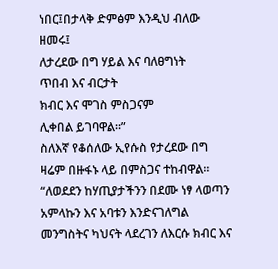ነበር፤በታላቅ ድምፅም እንዲህ ብለው ዘመሩ፤
ለታረደው በግ ሃይል እና ባለፀግነት
ጥበብ እና ብርታት
ክብር እና ሞገስ ምስጋናም
ሊቀበል ይገባዋል።”
ስለእኛ የቆሰለው ኢየሱስ የታረደው በግ ዛሬም በዙፋኑ ላይ በምስጋና ተከብዋል።
“ለወደደን ከሃጢያታችንን በደሙ ነፃ ላወጣን አምላኩን እና አባቱን እንድናገለግል መንግስትና ካህናት ላደረገን ለእርሱ ክብር እና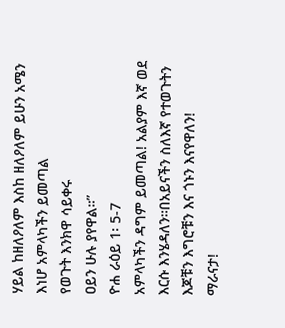ሃይል ከዘለዖለም እስከ ዘለዖለም ይሁን አሜን
እነሆ አምላካችን ይመጣል
የወጉት እንክዋ ሳይቀሩ
ዐይን ሁሉ ያየዋል።”
ዮሐ ራዕይ 1፡ 5-7
አምላካችን ዳግም ይመጣል! አልያም እኛ ወደ እርሱ እንሄዳለን።በአይናችን ስለእኛ የተወጉትን እጆቹን እግሮቹን እና ጎኑን እናየዋለን!
ማራናታ!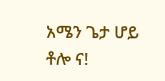አሜን ጌታ ሆይ ቶሎ ና!